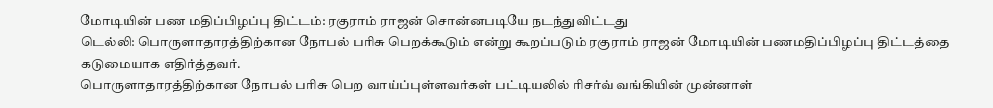மோடியின் பண மதிப்பிழப்பு திட்டம்: ரகுராம் ராஜன் சொன்னபடியே நடந்துவிட்டது
டெல்லி: பொருளாதாரத்திற்கான நோபல் பரிசு பெறக்கூடும் என்று கூறப்படும் ரகுராம் ராஜன் மோடியின் பணமதிப்பிழப்பு திட்டத்தை கடுமையாக எதிர்த்தவர்.
பொருளாதாரத்திற்கான நோபல் பரிசு பெற வாய்ப்புள்ளவர்கள் பட்டியலில் ரிசர்வ் வங்கியின் முன்னாள்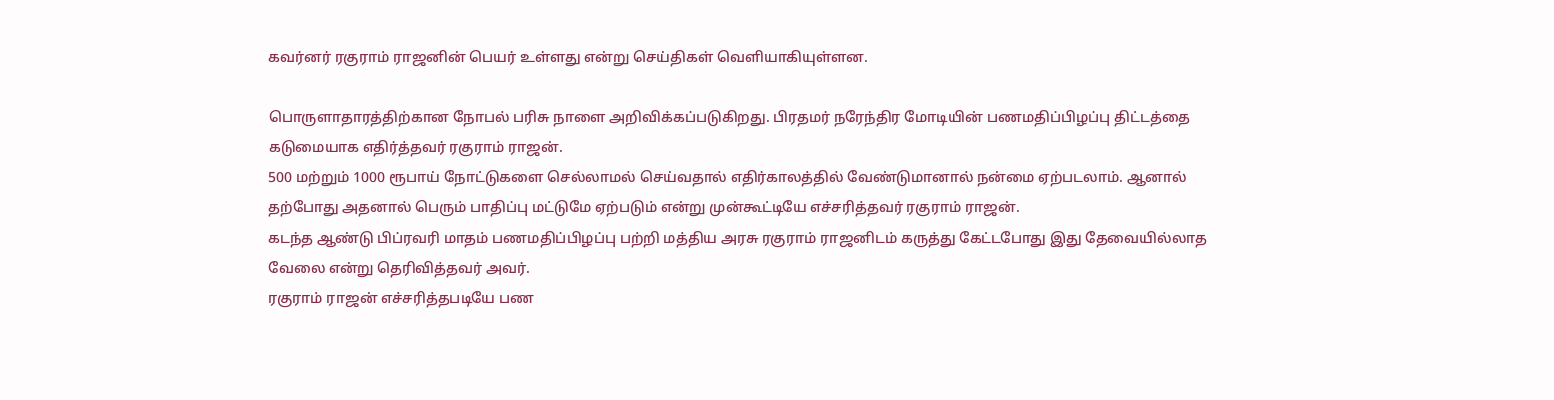கவர்னர் ரகுராம் ராஜனின் பெயர் உள்ளது என்று செய்திகள் வெளியாகியுள்ளன.

பொருளாதாரத்திற்கான நோபல் பரிசு நாளை அறிவிக்கப்படுகிறது. பிரதமர் நரேந்திர மோடியின் பணமதிப்பிழப்பு திட்டத்தை கடுமையாக எதிர்த்தவர் ரகுராம் ராஜன்.
500 மற்றும் 1000 ரூபாய் நோட்டுகளை செல்லாமல் செய்வதால் எதிர்காலத்தில் வேண்டுமானால் நன்மை ஏற்படலாம். ஆனால் தற்போது அதனால் பெரும் பாதிப்பு மட்டுமே ஏற்படும் என்று முன்கூட்டியே எச்சரித்தவர் ரகுராம் ராஜன்.
கடந்த ஆண்டு பிப்ரவரி மாதம் பணமதிப்பிழப்பு பற்றி மத்திய அரசு ரகுராம் ராஜனிடம் கருத்து கேட்டபோது இது தேவையில்லாத வேலை என்று தெரிவித்தவர் அவர்.
ரகுராம் ராஜன் எச்சரித்தபடியே பண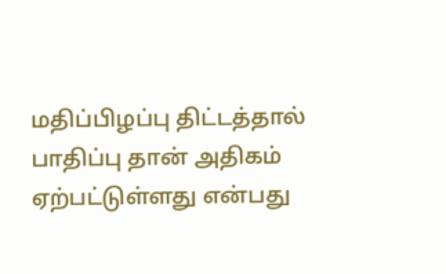மதிப்பிழப்பு திட்டத்தால் பாதிப்பு தான் அதிகம் ஏற்பட்டுள்ளது என்பது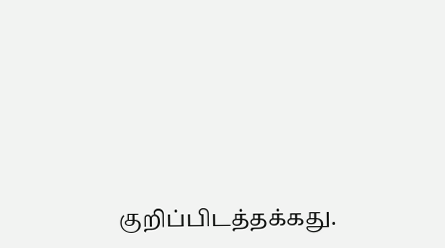குறிப்பிடத்தக்கது.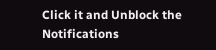Click it and Unblock the Notifications